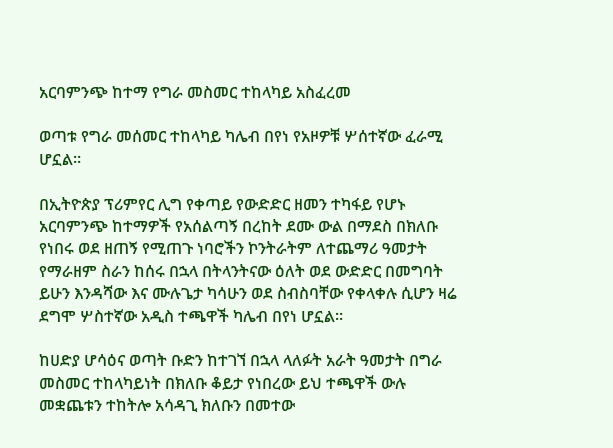አርባምንጭ ከተማ የግራ መስመር ተከላካይ አስፈረመ

ወጣቱ የግራ መሰመር ተከላካይ ካሌብ በየነ የአዞዎቹ ሦሰተኛው ፈራሚ ሆኗል።

በኢትዮጵያ ፕሪምየር ሊግ የቀጣይ የውድድር ዘመን ተካፋይ የሆኑ አርባምንጭ ከተማዎች የአሰልጣኝ በረከት ደሙ ውል በማደስ በክለቡ የነበሩ ወደ ዘጠኝ የሚጠጉ ነባሮችን ኮንትራትም ለተጨማሪ ዓመታት የማራዘም ስራን ከሰሩ በኋላ በትላንትናው ዕለት ወደ ውድድር በመግባት ይሁን እንዳሻው እና ሙሉጌታ ካሳሁን ወደ ስብስባቸው የቀላቀሉ ሲሆን ዛሬ ደግሞ ሦስተኛው አዲስ ተጫዋች ካሌብ በየነ ሆኗል።

ከሀድያ ሆሳዕና ወጣት ቡድን ከተገኘ በኋላ ላለፉት አራት ዓመታት በግራ መስመር ተከላካይነት በክለቡ ቆይታ የነበረው ይህ ተጫዋች ውሉ መቋጨቱን ተከትሎ አሳዳጊ ክለቡን በመተው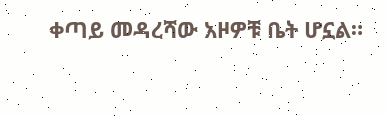ቀጣይ መዳረሻው አዞዎቹ ቤት ሆኗል።